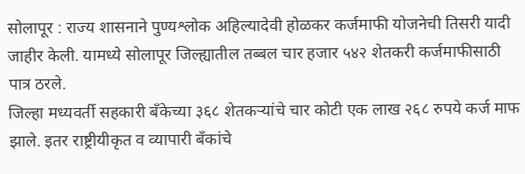सोलापूर : राज्य शासनाने पुण्यश्लोक अहिल्यादेवी होळकर कर्जमाफी योजनेची तिसरी यादी जाहीर केली. यामध्ये सोलापूर जिल्ह्यातील तब्बल चार हजार ५४२ शेतकरी कर्जमाफीसाठी पात्र ठरले.
जिल्हा मध्यवर्ती सहकारी बँकेच्या ३६८ शेतकऱ्यांचे चार कोटी एक लाख २६८ रुपये कर्ज माफ झाले. इतर राष्ट्रीयीकृत व व्यापारी बँकांचे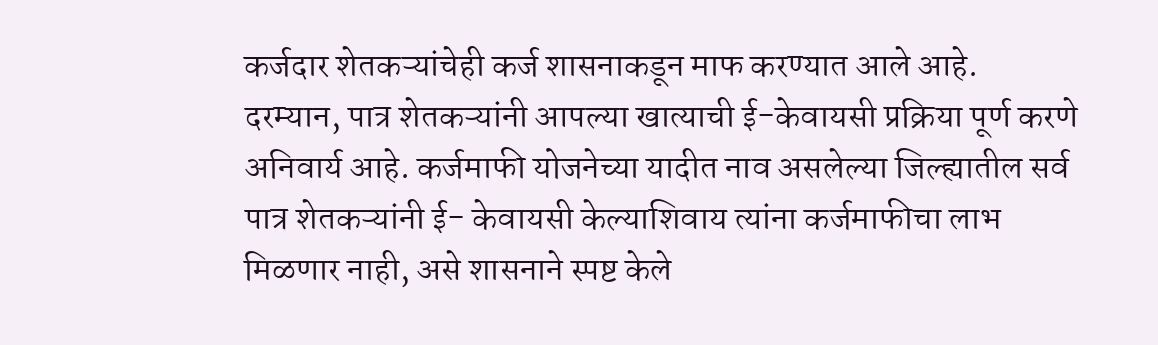कर्जदार शेतकऱ्यांचेही कर्ज शासनाकडून माफ करण्यात आले आहे.
दरम्यान, पात्र शेतकऱ्यांनी आपल्या खात्याची ई-केवायसी प्रक्रिया पूर्ण करणे अनिवार्य आहे. कर्जमाफी योजनेच्या यादीत नाव असलेल्या जिल्ह्यातील सर्व पात्र शेतकऱ्यांनी ई- केवायसी केल्याशिवाय त्यांना कर्जमाफीचा लाभ मिळणार नाही, असे शासनाने स्पष्ट केले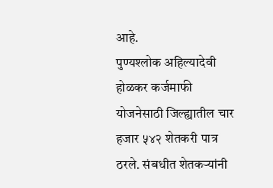आहे.
पुण्यश्लोक अहिल्यादेवी होळकर कर्जमाफी योजनेसाठी जिल्ह्यातील चार हजार ५४२ शेतकरी पात्र ठरले. संबधीत शेतकऱ्यांनी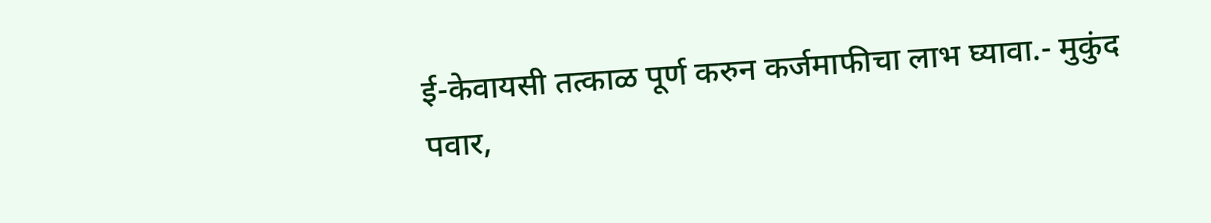ई-केवायसी तत्काळ पूर्ण करुन कर्जमाफीचा लाभ घ्यावा.- मुकुंद पवार,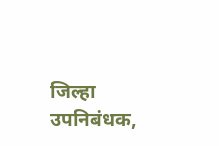जिल्हा उपनिबंधक,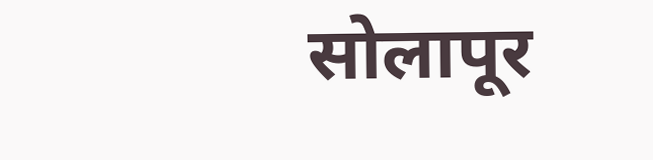सोलापूर